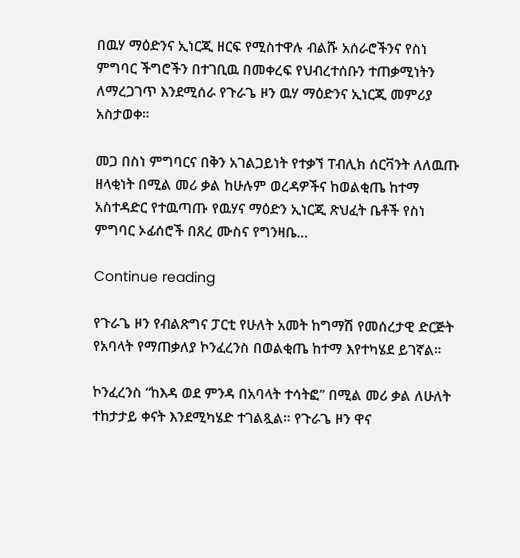በዉሃ ማዕድንና ኢነርጂ ዘርፍ የሚስተዋሉ ብልሹ አሰራሮችንና የስነ ምግባር ችግሮችን በተገቢዉ በመቀረፍ የህብረተሰቡን ተጠቃሚነትን ለማረጋገጥ እንደሚሰራ የጉራጌ ዞን ዉሃ ማዕድንና ኢነርጂ መምሪያ አስታወቀ።

መጋ በስነ ምግባርና በቅን አገልጋይነት የተቃኘ ፐብሊክ ሰርቫንት ለለዉጡ ዘላቂነት በሚል መሪ ቃል ከሁሉም ወረዳዎችና ከወልቂጤ ከተማ አስተዳድር የተዉጣጡ የዉሃና ማዕድን ኢነርጂ ጽህፈት ቤቶች የስነ ምግባር ኦፊሰሮች በጸረ ሙስና የግንዛቤ…

Continue reading

የጉራጌ ዞን የብልጽግና ፓርቲ የሁለት አመት ከግማሽ የመሰረታዊ ድርጅት የአባላት የማጠቃለያ ኮንፈረንስ በወልቂጤ ከተማ እየተካሄደ ይገኛል።

ኮንፈረንስ “ከእዳ ወደ ምንዳ በአባላት ተሳትፎ” በሚል መሪ ቃል ለሁለት ተከታታይ ቀናት እንደሚካሄድ ተገልጿል። የጉራጌ ዞን ዋና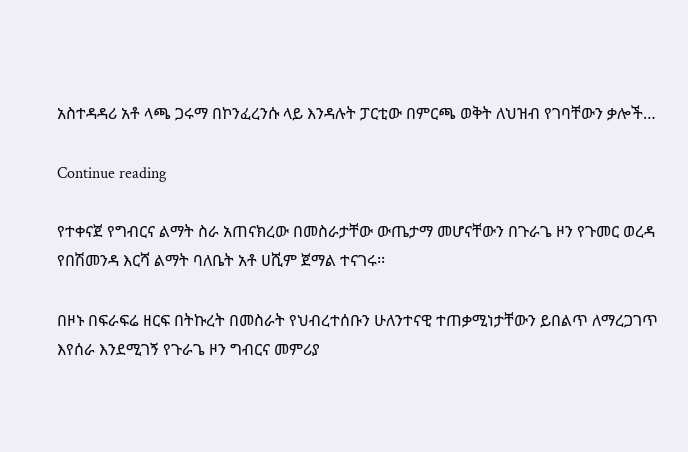አስተዳዳሪ አቶ ላጫ ጋሩማ በኮንፈረንሱ ላይ እንዳሉት ፓርቲው በምርጫ ወቅት ለህዝብ የገባቸውን ቃሎች…

Continue reading

የተቀናጀ የግብርና ልማት ስራ አጠናክረው በመስራታቸው ውጤታማ መሆናቸውን በጉራጌ ዞን የጉመር ወረዳ የበሽመንዳ እርሻ ልማት ባለቤት አቶ ሀሺም ጀማል ተናገሩ፡፡

በዞኑ በፍራፍሬ ዘርፍ በትኩረት በመስራት የህብረተሰቡን ሁለንተናዊ ተጠቃሚነታቸውን ይበልጥ ለማረጋገጥ እየሰራ እንደሚገኝ የጉራጌ ዞን ግብርና መምሪያ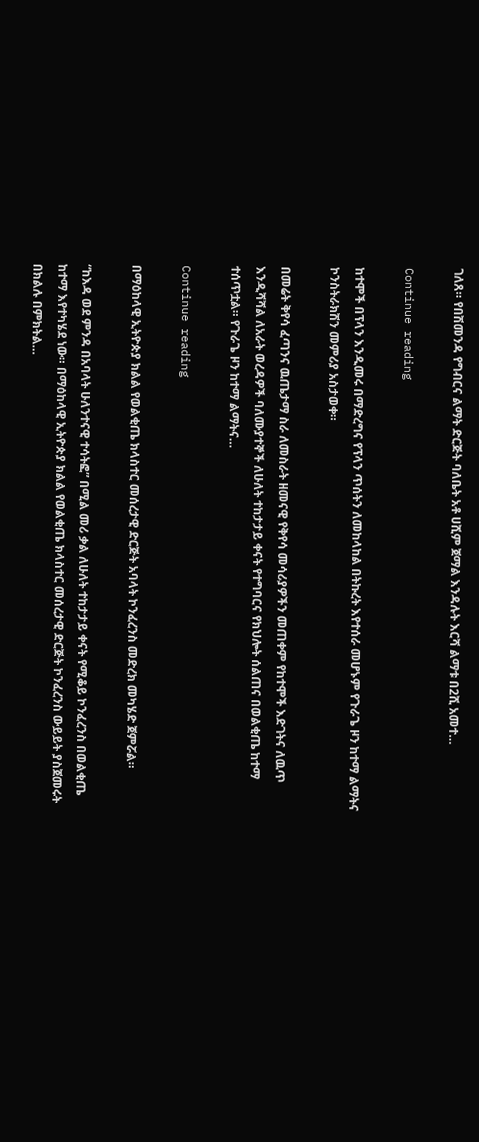ገለጸ። የበሽመንዳ የግብርና ልማት ድርጅት ባለቤት አቶ ሀሺም ጀማል እንዳሉት እርሻ ልማቱ በ2ሺ አመተ…

Continue reading

ከተሞች በፕላን እንዲመሩ በማድረግና የፕላን ጥሰትን ለመከላከል በትኩረት እየተሰራ መሆኑም የጉራጌ ዞን ከተማ ልማትና ኮንስትራክሽን መምሪያ አስታወቀ።

በመሬት ቅየሳ ፈጣንና ዉጤታማ ስራ ለመስራት ዘመናዊ የቅየሳ መሳሪያዎችን መጠቀም የከተሞች እድገትና ለዉጥ እንዲሻሻል ለአራት ወረዳዎች ባለሙያተኞች ለሁለት ተከታታይ ቀናት የተግባርና የክህሎት ሰልጠና በወልቂጤ ከተማ ተሰጥቷል። የጉራጌ ዞን ከተማ ልማትና…

Continue reading

በማዕከላዊ ኢትዮጵያ ክልል የወልቂጤ ክላስተር መሰረታዊ ድርጅት አባላት ኮንፈረንስ መድረክ መካሄድ ጀምሯል።

“ከእዳ ወደ ምንዳ በአባላት ሁለንተናዊ ተሳትፎ” በሚል መሪ ቃል ለሁለት ተከታታይ ቀናት የሚቆይ ኮንፈረንስ በወልቂጤ ከተማ እየተካሄደ ነው። በማዕከላዊ ኢትዮጵያ ክልል የወልቂጤ ክላስተር መሰረታዊ ድርጅት ኮንፈረንስ ውይይት ያስጀመሩት በክልሉ በምክትል…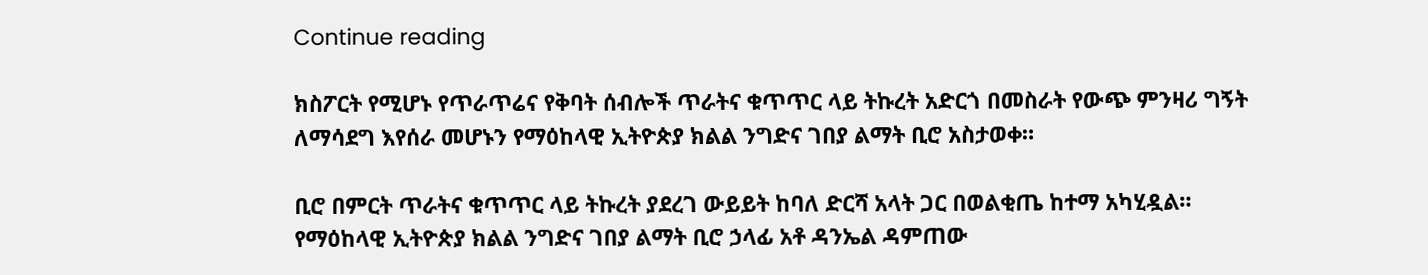Continue reading

ክስፖርት የሚሆኑ የጥራጥሬና የቅባት ሰብሎች ጥራትና ቁጥጥር ላይ ትኩረት አድርጎ በመስራት የውጭ ምንዛሪ ግኝት ለማሳደግ እየሰራ መሆኑን የማዕከላዊ ኢትዮጵያ ክልል ንግድና ገበያ ልማት ቢሮ አስታወቀ።

ቢሮ በምርት ጥራትና ቁጥጥር ላይ ትኩረት ያደረገ ውይይት ከባለ ድርሻ አላት ጋር በወልቂጤ ከተማ አካሂዷል። የማዕከላዊ ኢትዮጵያ ክልል ንግድና ገበያ ልማት ቢሮ ኃላፊ አቶ ዳንኤል ዳምጠው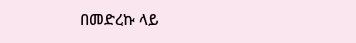በመድረኩ ላይ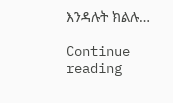እንዳሉት ክልሉ…

Continue reading